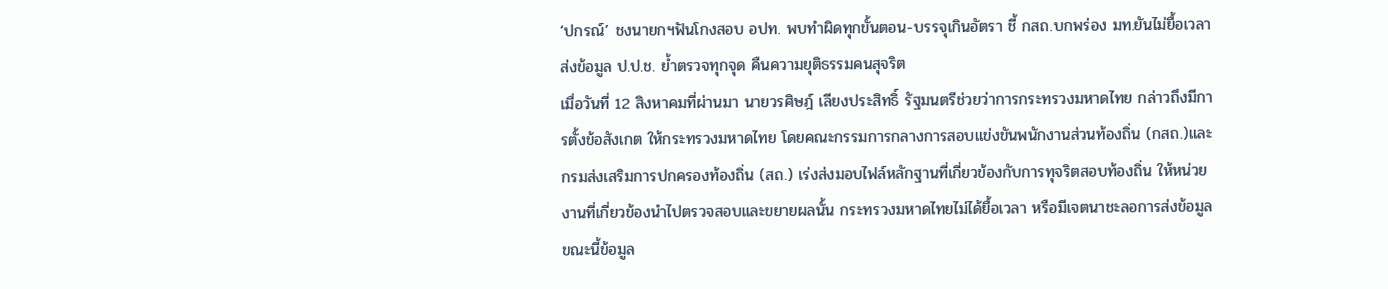‘ปกรณ์’ ชงนายกฯฟันโกงสอบ อปท. พบทำผิดทุกขั้นตอน-บรรจุเกินอัตรา ชี้ กสถ.บกพร่อง มท.ยันไม่ยื้อเวลาส่งข้อมูล ป.ป.ช. ย้ำตรวจทุกจุด คืนความยุติธรรมคนสุจริต
เมื่อวันที่ 12 สิงหาคมที่ผ่านมา นายวรศิษฎ์ เลียงประสิทธิ์ รัฐมนตรีช่วยว่าการกระทรวงมหาดไทย กล่าวถึงมีการตั้งข้อสังเกต ให้กระทรวงมหาดไทย โดยคณะกรรมการกลางการสอบแข่งขันพนักงานส่วนท้องถิ่น (กสถ.)และกรมส่งเสริมการปกครองท้องถิ่น (สถ.) เร่งส่งมอบไฟล์หลักฐานที่เกี่ยวข้องกับการทุจริตสอบท้องถิ่น ให้หน่วยงานที่เกี่ยวข้องนำไปตรวจสอบและขยายผลนั้น กระทรวงมหาดไทยไม่ได้ยื้อเวลา หรือมีเจตนาชะลอการส่งข้อมูล ขณะนี้ข้อมูล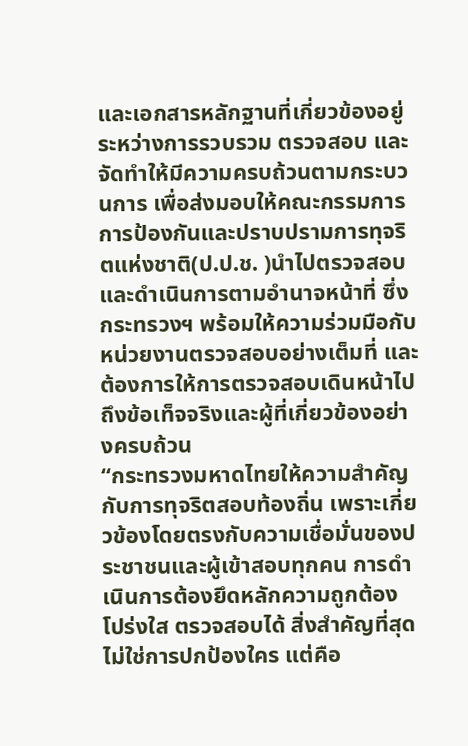และเอกสารหลักฐานที่เกี่ยวข้องอยู่ระหว่างการรวบรวม ตรวจสอบ และจัดทำให้มีความครบถ้วนตามกระบวนการ เพื่อส่งมอบให้คณะกรรมการการป้องกันและปราบปรามการทุจริตแห่งชาติ(ป.ป.ช. )นำไปตรวจสอบและดำเนินการตามอำนาจหน้าที่ ซึ่งกระทรวงฯ พร้อมให้ความร่วมมือกับหน่วยงานตรวจสอบอย่างเต็มที่ และต้องการให้การตรวจสอบเดินหน้าไปถึงข้อเท็จจริงและผู้ที่เกี่ยวข้องอย่างครบถ้วน
“กระทรวงมหาดไทยให้ความสำคัญกับการทุจริตสอบท้องถิ่น เพราะเกี่ยวข้องโดยตรงกับความเชื่อมั่นของประชาชนและผู้เข้าสอบทุกคน การดำเนินการต้องยึดหลักความถูกต้อง โปร่งใส ตรวจสอบได้ สิ่งสำคัญที่สุดไม่ใช่การปกป้องใคร แต่คือ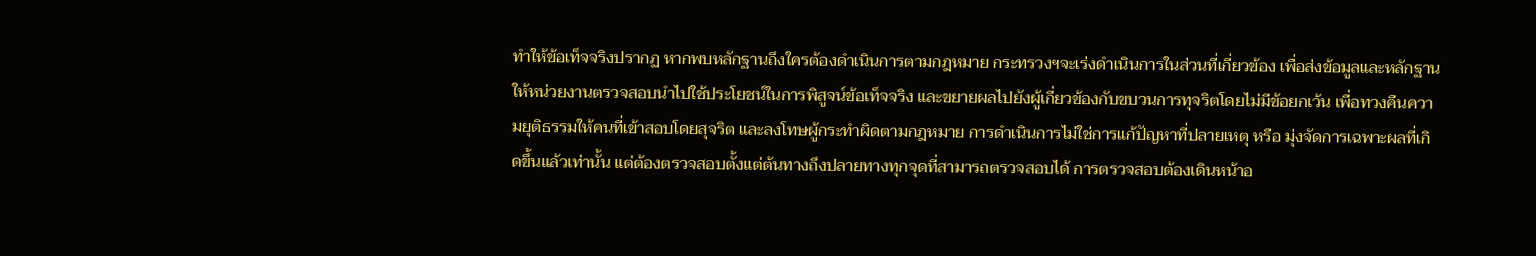ทำให้ข้อเท็จจริงปรากฏ หากพบหลักฐานถึงใครต้องดำเนินการตามกฎหมาย กระทรวงฯจะเร่งดำเนินการในส่วนที่เกี่ยวข้อง เพื่อส่งข้อมูลและหลักฐานให้หน่วยงานตรวจสอบนำไปใช้ประโยชน์ในการพิสูจน์ข้อเท็จจริง และขยายผลไปยังผู้เกี่ยวข้องกับขบวนการทุจริตโดยไม่มีข้อยกเว้น เพื่อทวงคืนความยุติธรรมให้คนที่เข้าสอบโดยสุจริต และลงโทษผู้กระทำผิดตามกฎหมาย การดำเนินการไม่ใช่การแก้ปัญหาที่ปลายเหตุ หรือ มุ่งจัดการเฉพาะผลที่เกิดขึ้นแล้วเท่านั้น แต่ต้องตรวจสอบตั้งแต่ต้นทางถึงปลายทางทุกจุดที่สามารถตรวจสอบได้ การตรวจสอบต้องเดินหน้าอ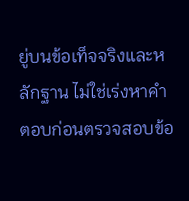ยู่บนข้อเท็จจริงและหลักฐาน ไม่ใช่เร่งหาคำตอบก่อนตรวจสอบข้อ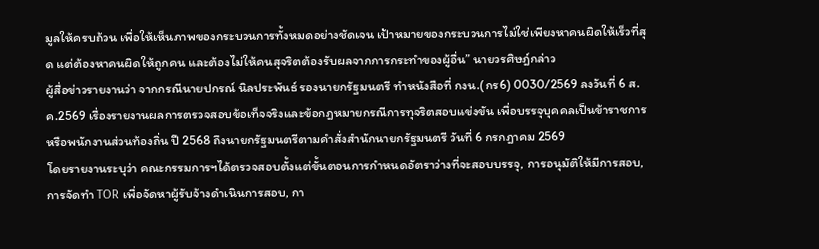มูลให้ครบถ้วน เพื่อให้เห็นภาพของกระบวนการทั้งหมดอย่างชัดเจน เป้าหมายของกระบวนการไม่ใช่เพียงหาคนผิดให้เร็วที่สุด แต่ต้องหาคนผิดให้ถูกคน และต้องไม่ให้คนสุจริตต้องรับผลจากการกระทำของผู้อื่น” นายวรศิษฎ์กล่าว
ผู้สื่อข่าวรายงานว่า จากกรณีนายปกรณ์ นิลประพันธ์ รองนายกรัฐมนตรี ทำหนังสือที่ กงน.(กร6) 0030/2569 ลงวันที่ 6 ส.ค.2569 เรื่องรายงานผลการตรวจสอบข้อเท็จจริงและข้อกฎหมายกรณีการทุจริตสอบแข่งขัน เพื่อบรรจุบุคคลเป็นข้าราชการหรือพนักงานส่วนท้องถิ่น ปี 2568 ถึงนายกรัฐมนตรีตามคำสั่งสำนักนายกรัฐมนตรี วันที่ 6 กรกฎาคม 2569
โดยรายงานระบุว่า คณะกรรมการฯได้ตรวจสอบตั้งแต่ขั้นตอนการกำหนดอัตราว่างที่จะสอบบรรจุ, การอนุมัติให้มีการสอบ, การจัดทำ TOR เพื่อจัดหาผู้รับจ้างดำเนินการสอบ, กา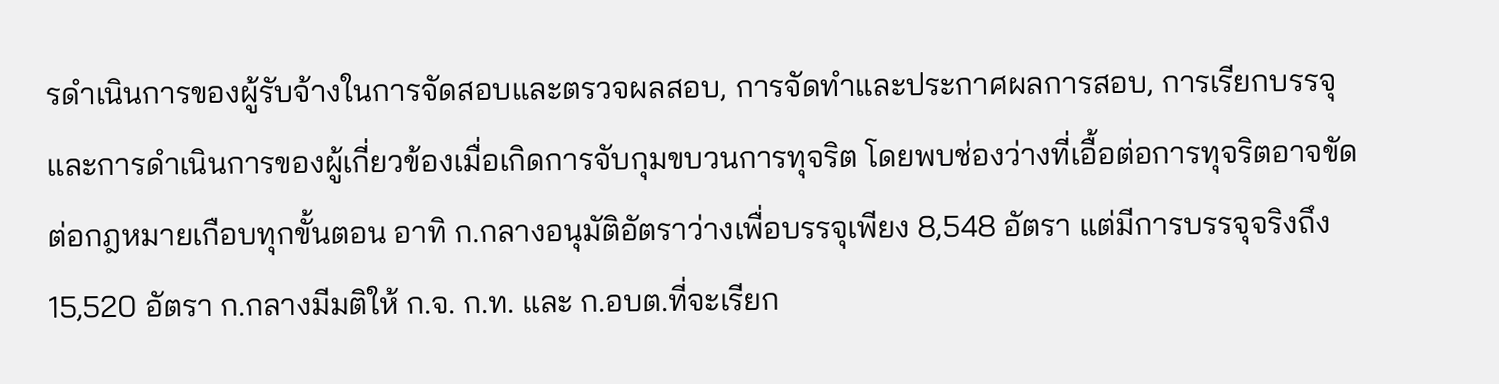รดำเนินการของผู้รับจ้างในการจัดสอบและตรวจผลสอบ, การจัดทำและประกาศผลการสอบ, การเรียกบรรจุ และการดำเนินการของผู้เกี่ยวข้องเมื่อเกิดการจับกุมขบวนการทุจริต โดยพบช่องว่างที่เอื้อต่อการทุจริตอาจขัดต่อกฎหมายเกือบทุกขั้นตอน อาทิ ก.กลางอนุมัติอัตราว่างเพื่อบรรจุเพียง 8,548 อัตรา แต่มีการบรรจุจริงถึง 15,520 อัตรา ก.กลางมีมติให้ ก.จ. ก.ท. และ ก.อบต.ที่จะเรียก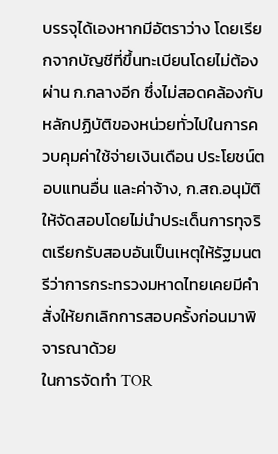บรรจุได้เองหากมีอัตราว่าง โดยเรียกจากบัญชีที่ขึ้นทะเบียนโดยไม่ต้องผ่าน ก.กลางอีก ซึ่งไม่สอดคล้องกับหลักปฏิบัติของหน่วยทั่วไปในการควบคุมค่าใช้จ่ายเงินเดือน ประโยชน์ตอบแทนอื่น และค่าจ้าง, ก.สถ.อนุมัติให้จัดสอบโดยไม่นำประเด็นการทุจริตเรียกรับสอบอันเป็นเหตุให้รัฐมนตรีว่าการกระทรวงมหาดไทยเคยมีคำสั่งให้ยกเลิกการสอบครั้งก่อนมาพิจารณาด้วย
ในการจัดทำ TOR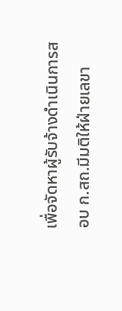เพื่อจัดหาผู้รับจ้างดำเนินการสอบ ก.สถ.มีมติให้ฝ่ายเลขา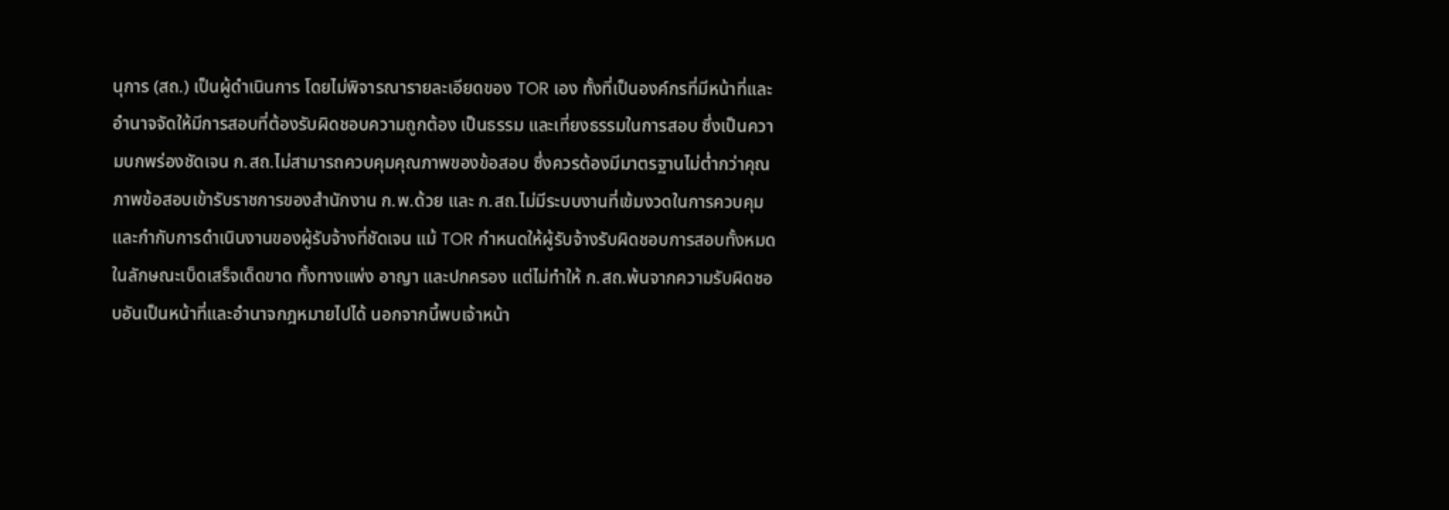นุการ (สถ.) เป็นผู้ดำเนินการ โดยไม่พิจารณารายละเอียดของ TOR เอง ทั้งที่เป็นองค์กรที่มีหน้าที่และอำนาจจัดให้มีการสอบที่ต้องรับผิดชอบความถูกต้อง เป็นธรรม และเที่ยงธรรมในการสอบ ซึ่งเป็นความบกพร่องชัดเจน ก.สถ.ไม่สามารถควบคุมคุณภาพของข้อสอบ ซึ่งควรต้องมีมาตรฐานไม่ต่ำกว่าคุณภาพข้อสอบเข้ารับราชการของสำนักงาน ก.พ.ด้วย และ ก.สถ.ไม่มีระบบงานที่เข้มงวดในการควบคุมและกำกับการดำเนินงานของผู้รับจ้างที่ชัดเจน แม้ TOR กำหนดให้ผู้รับจ้างรับผิดชอบการสอบทั้งหมด ในลักษณะเบ็ดเสร็จเด็ดขาด ทั้งทางแพ่ง อาญา และปกครอง แต่ไม่ทำให้ ก.สถ.พ้นจากความรับผิดชอบอันเป็นหน้าที่และอำนาจกฎหมายไปได้ นอกจากนี้พบเจ้าหน้า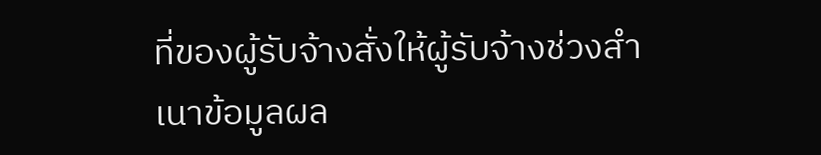ที่ของผู้รับจ้างสั่งให้ผู้รับจ้างช่วงสำเนาข้อมูลผล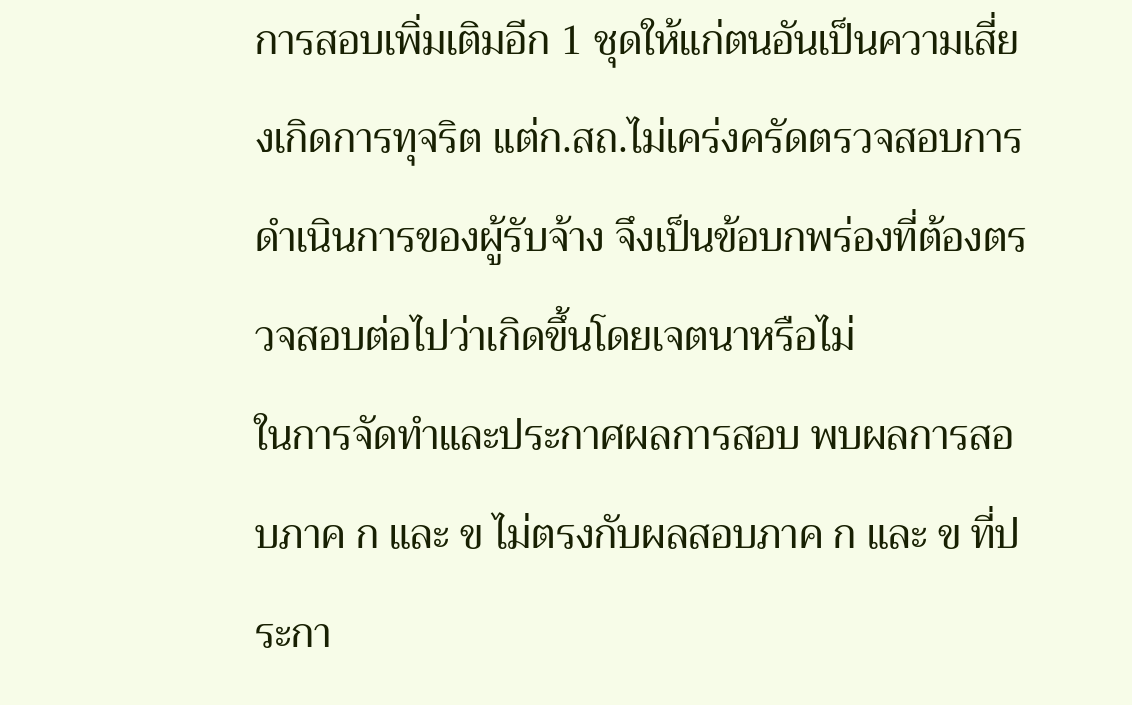การสอบเพิ่มเติมอีก 1 ชุดให้แก่ตนอันเป็นความเสี่ยงเกิดการทุจริต แต่ก.สถ.ไม่เคร่งครัดตรวจสอบการดำเนินการของผู้รับจ้าง จึงเป็นข้อบกพร่องที่ต้องตรวจสอบต่อไปว่าเกิดขึ้นโดยเจตนาหรือไม่
ในการจัดทำและประกาศผลการสอบ พบผลการสอบภาค ก และ ข ไม่ตรงกับผลสอบภาค ก และ ข ที่ประกา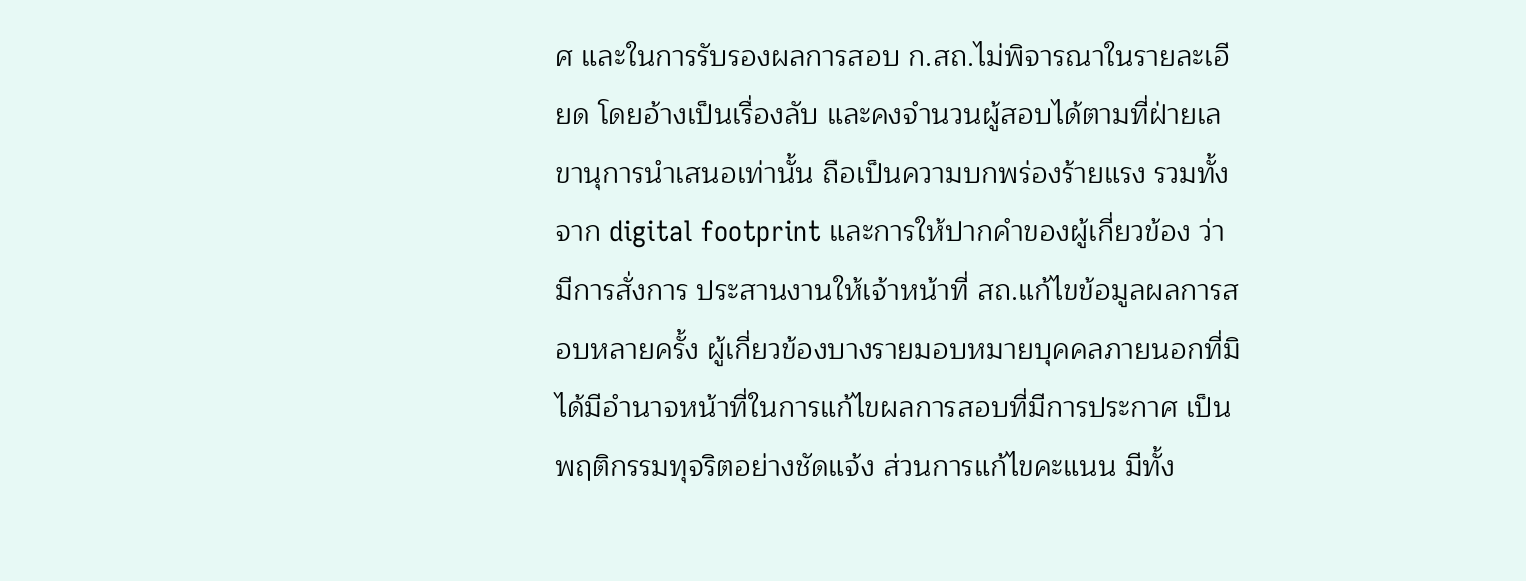ศ และในการรับรองผลการสอบ ก.สถ.ไม่พิจารณาในรายละเอียด โดยอ้างเป็นเรื่องลับ และคงจำนวนผู้สอบได้ตามที่ฝ่ายเลขานุการนำเสนอเท่านั้น ถือเป็นความบกพร่องร้ายแรง รวมทั้งจาก digital footprint และการให้ปากคำของผู้เกี่ยวข้อง ว่ามีการสั่งการ ประสานงานให้เจ้าหน้าที่ สถ.แก้ไขข้อมูลผลการสอบหลายครั้ง ผู้เกี่ยวข้องบางรายมอบหมายบุคคลภายนอกที่มิได้มีอำนาจหน้าที่ในการแก้ไขผลการสอบที่มีการประกาศ เป็นพฤติกรรมทุจริตอย่างชัดแจ้ง ส่วนการแก้ไขคะแนน มีทั้ง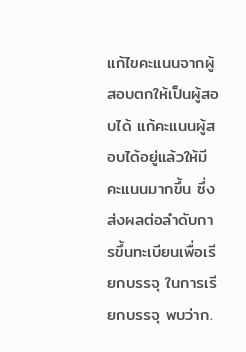แก้ไขคะแนนจากผู้สอบตกให้เป็นผู้สอบได้ แก้คะแนนผู้สอบได้อยู่แล้วให้มีคะแนนมากขึ้น ซึ่งส่งผลต่อลำดับการขึ้นทะเบียนเพื่อเรียกบรรจุ ในการเรียกบรรจุ พบว่าก.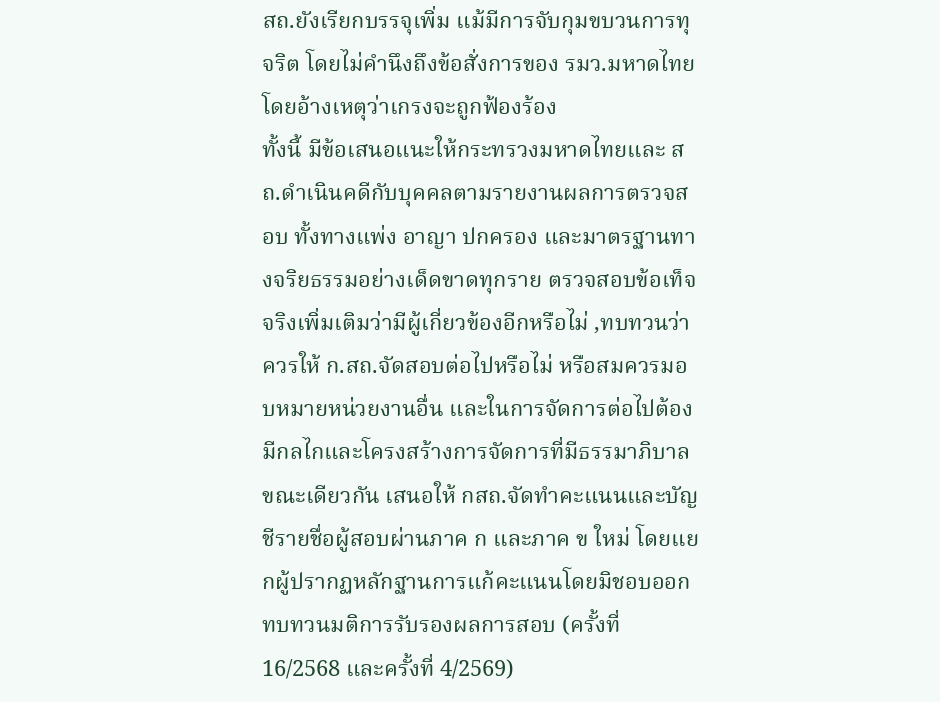สถ.ยังเรียกบรรจุเพิ่ม แม้มีการจับกุมขบวนการทุจริต โดยไม่คำนึงถึงข้อสั่งการของ รมว.มหาดไทย โดยอ้างเหตุว่าเกรงจะถูกฟ้องร้อง
ทั้งนี้ มีข้อเสนอแนะให้กระทรวงมหาดไทยและ สถ.ดำเนินคดีกับบุคคลตามรายงานผลการตรวจสอบ ทั้งทางแพ่ง อาญา ปกครอง และมาตรฐานทางจริยธรรมอย่างเด็ดขาดทุกราย ตรวจสอบข้อเท็จจริงเพิ่มเติมว่ามีผู้เกี่ยวข้องอีกหรือไม่ ,ทบทวนว่าควรให้ ก.สถ.จัดสอบต่อไปหรือไม่ หรือสมควรมอบหมายหน่วยงานอื่น และในการจัดการต่อไปต้องมีกลไกและโครงสร้างการจัดการที่มีธรรมาภิบาล
ขณะเดียวกัน เสนอให้ กสถ.จัดทำคะแนนและบัญชีรายชื่อผู้สอบผ่านภาค ก และภาค ข ใหม่ โดยแยกผู้ปรากฏหลักฐานการแก้คะแนนโดยมิชอบออก ทบทวนมติการรับรองผลการสอบ (ครั้งที่ 16/2568 และครั้งที่ 4/2569)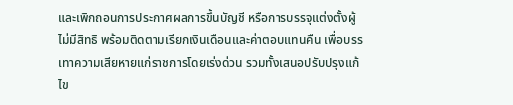และเพิกถอนการประกาศผลการขึ้นบัญชี หรือการบรรจุแต่งตั้งผู้ไม่มีสิทธิ พร้อมติดตามเรียกเงินเดือนและค่าตอบแทนคืน เพื่อบรรเทาความเสียหายแก่ราชการโดยเร่งด่วน รวมทั้งเสนอปรับปรุงแก้ไข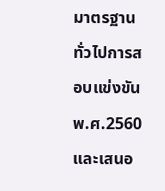มาตรฐานทั่วไปการสอบแข่งขัน พ.ศ.2560 และเสนอ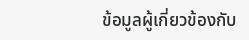ข้อมูลผู้เกี่ยวข้องกับ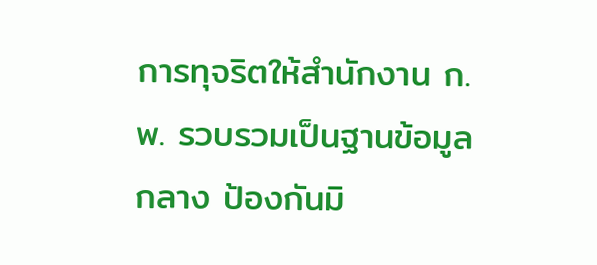การทุจริตให้สำนักงาน ก.พ. รวบรวมเป็นฐานข้อมูลกลาง ป้องกันมิ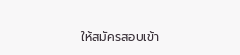ให้สมัครสอบเข้า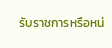รับราชการหรือหน่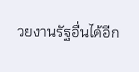วยงานรัฐอื่นได้อีก